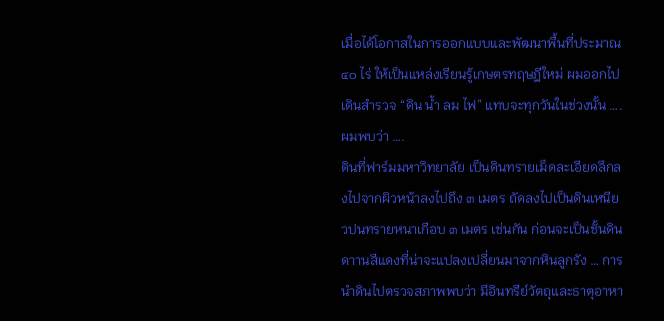เมื่อได้โอกาสในการออกแบบและพัฒนาพื้นที่ประมาณ ๔๐ ไร่ ให้เป็นแหล่งเรียนรู้เกษตรทฤษฎีใหม่ ผมออกไปเดินสำรวจ “ดิน น้ำ ลม ไฟ” แทบจะทุกวันในช่วงนั้น …. ผมพบว่า ….
ดินที่ฟาร์มมหาวิทยาลัย เป็นดินทรายเม็ดละเอียดลึกลงไปจากผิวหน้าลงไปถึง ๓ เมตร ถัดลงไปเป็นดินเหนียวปนทรายหนาเกือบ ๓ เมตร เช่นกัน ก่อนจะเป็นชั้นดินดาานสีแดงที่น่าจะแปลงเปลี่ยนมาจากหินลูกรัง … การนำดินไปตรวจสภาพพบว่า มีอินทรีย์วัตถุและธาตุอาหา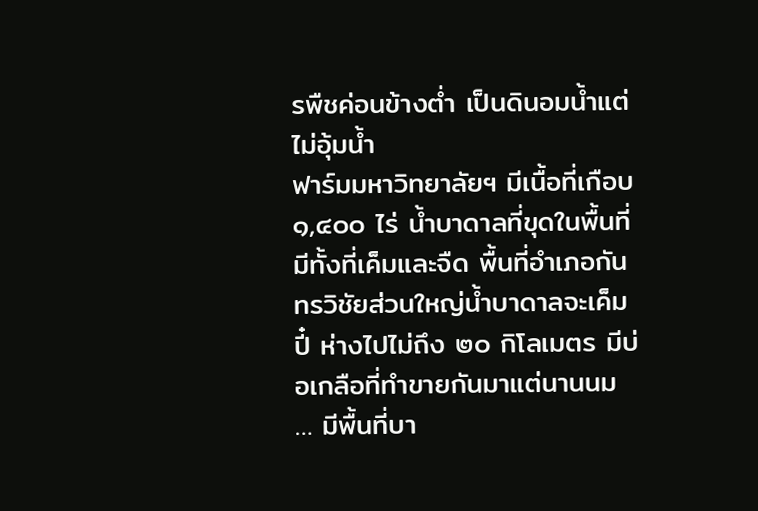รพืชค่อนข้างต่ำ เป็นดินอมน้ำแต่ไม่อุ้มน้ำ
ฟาร์มมหาวิทยาลัยฯ มีเนื้อที่เกือบ ๑,๔๐๐ ไร่ น้ำบาดาลที่ขุดในพื้นที่มีทั้งที่เค็มและจืด พื้นที่อำเภอกันทรวิชัยส่วนใหญ่น้ำบาดาลจะเค็มปี๋ ห่างไปไม่ถึง ๒๐ กิโลเมตร มีบ่อเกลือที่ทำขายกันมาแต่นานนม … มีพื้นที่บา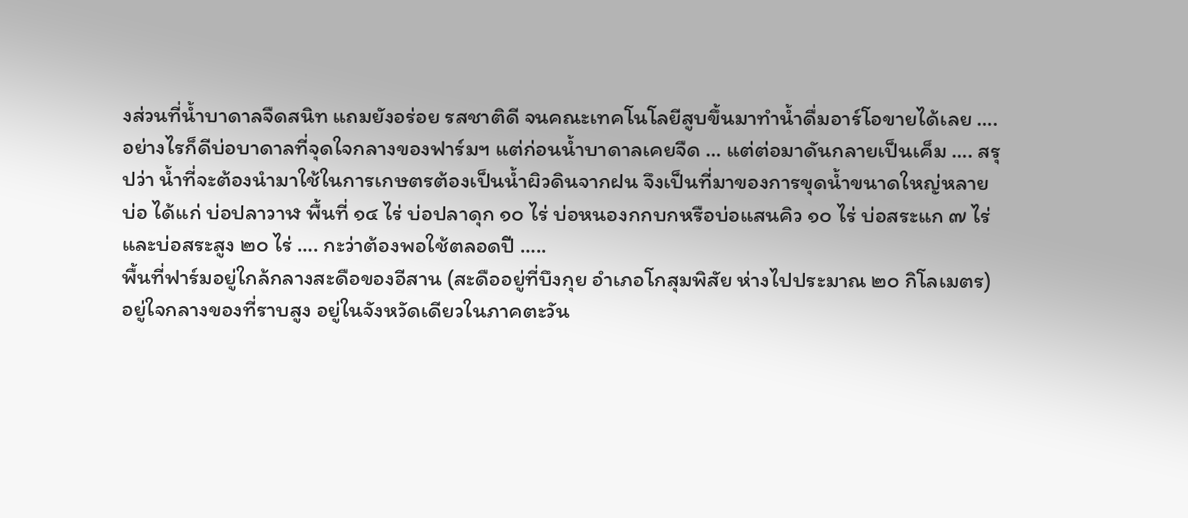งส่วนที่น้ำบาดาลจืดสนิท แถมยังอร่อย รสชาติดี จนคณะเทคโนโลยีสูบขึ้นมาทำน้ำดื่มอาร์โอขายได้เลย …. อย่างไรก็ดีบ่อบาดาลที่จุดใจกลางของฟาร์มฯ แต่ก่อนน้ำบาดาลเคยจืด … แต่ต่อมาดันกลายเป็นเค็ม …. สรุปว่า น้ำที่จะต้องนำมาใช้ในการเกษตรต้องเป็นน้ำผิวดินจากฝน จึงเป็นที่มาของการขุดน้ำขนาดใหญ่หลายบ่อ ได้แก่ บ่อปลาวาฬ พื้นที่ ๑๔ ไร่ บ่อปลาดุก ๑๐ ไร่ บ่อหนองกกบกหรือบ่อแสนคิว ๑๐ ไร่ บ่อสระแก ๗ ไร่ และบ่อสระสูง ๒๐ ไร่ …. กะว่าต้องพอใช้ตลอดปี …..
พื้นที่ฟาร์มอยู่ใกล้กลางสะดือของอีสาน (สะดืออยู่ที่บึงกุย อำเภอโกสุมพิสัย ห่างไปประมาณ ๒๐ กิโลเมตร) อยู่ใจกลางของที่ราบสูง อยู่ในจังหวัดเดียวในภาคตะวัน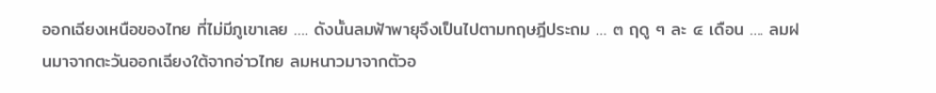ออกเฉียงเหนือของไทย ที่ไม่มีภูเขาเลย …. ดังนั้นลมฟ้าพายุจึงเป็นไปตามทฤษฎีประถม … ๓ ฤดู ๆ ละ ๔ เดือน …. ลมฝนมาจากตะวันออกเฉียงใต้จากอ่าวไทย ลมหนาวมาจากตัวอ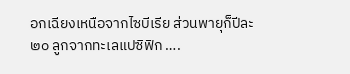อกเฉียงเหนือจากไซบีเรีย ส่วนพายุก็ปีละ ๒๐ ลูกจากทะเลแปซิฟิก ….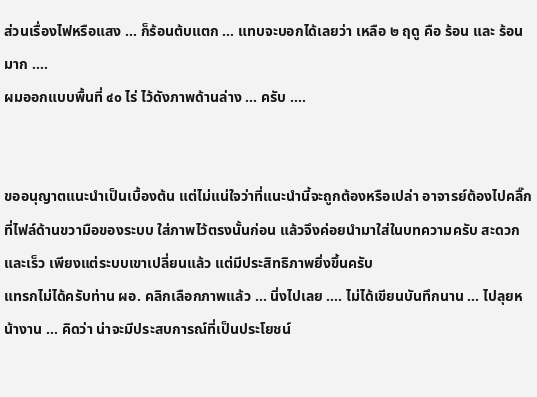ส่วนเรื่องไฟหรือแสง … ก็ร้อนต้บแตก … แทบจะบอกได้เลยว่า เหลือ ๒ ฤดู คือ ร้อน และ ร้อนมาก ….
ผมออกแบบพื้นที่ ๔๐ ไร่ ไว้ดังภาพด้านล่าง … ครับ ….


ขออนุญาตแนะนำเป็นเบื้องต้น แต่ไม่แน่ใจว่าที่แนะนำนี้จะถูกต้องหรือเปล่า อาจารย์ต้องไปคลิ๊กที่ไฟล์ด้านขวามือของระบบ ใส่ภาพไว้ตรงนั้นก่อน แล้วจึงค่อยนำมาใส่ในบทความครับ สะดวกและเร็ว เพียงแต่ระบบเขาเปลี่ยนแล้ว แต่มีประสิทธิภาพยิ่งขึ้นครับ
แทรกไม่ได้ครับท่าน ผอ. คลิกเลือกภาพแล้ว … นิ่งไปเลย …. ไม่ได้เขียนบันทึกนาน … ไปลุยหน้างาน … คิดว่า น่าจะมีประสบการณ์ที่เป็นประโยชน์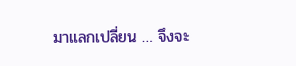มาแลกเปลี่ยน … จึงจะ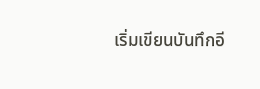เริ่มเขียนบันทึกอี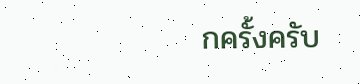กครั้งครับ